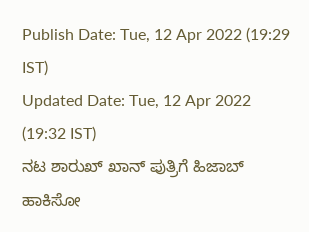Publish Date: Tue, 12 Apr 2022 (19:29 IST)
Updated Date: Tue, 12 Apr 2022 (19:32 IST)
ನಟ ಶಾರುಖ್ ಖಾನ್ ಪುತ್ರಿಗೆ ಹಿಜಾಬ್ ಹಾಕಿಸೋ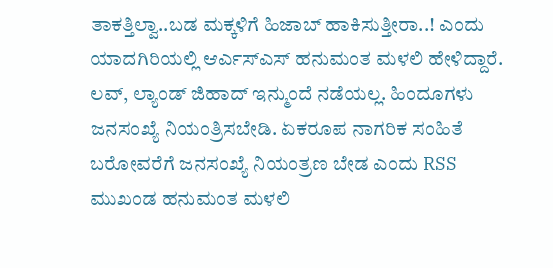ತಾಕತ್ತಿಲ್ವಾ..ಬಡ ಮಕ್ಕಳಿಗೆ ಹಿಜಾಬ್ ಹಾಕಿಸುತ್ತೀರಾ..! ಎಂದು ಯಾದಗಿರಿಯಲ್ಲಿ ಆರ್ಎಸ್ಎಸ್ ಹನುಮಂತ ಮಳಲಿ ಹೇಳಿದ್ದಾರೆ. ಲವ್, ಲ್ಯಾಂಡ್ ಜಿಹಾದ್ ಇನ್ಮುಂದೆ ನಡೆಯಲ್ಲ. ಹಿಂದೂಗಳು ಜನಸಂಖ್ಯೆ ನಿಯಂತ್ರಿಸಬೇಡಿ. ಏಕರೂಪ ನಾಗರಿಕ ಸಂಹಿತೆ ಬರೋವರೆಗೆ ಜನಸಂಖ್ಯೆ ನಿಯಂತ್ರಣ ಬೇಡ ಎಂದು RSS ಮುಖಂಡ ಹನುಮಂತ ಮಳಲಿ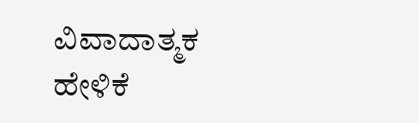ವಿವಾದಾತ್ಮಕ ಹೇಳಿಕೆ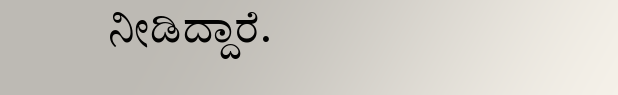ನೀಡಿದ್ದಾರೆ.